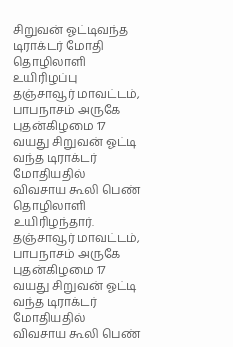சிறுவன் ஓட்டிவந்த டிராக்டர் மோதி தொழிலாளி உயிரிழப்பு
தஞ்சாவூர் மாவட்டம், பாபநாசம் அருகே புதன்கிழமை 17 வயது சிறுவன் ஓட்டி வந்த டிராக்டர் மோதியதில் விவசாய கூலி பெண் தொழிலாளி உயிரிழந்தார்.
தஞ்சாவூர் மாவட்டம், பாபநாசம் அருகே புதன்கிழமை 17 வயது சிறுவன் ஓட்டி வந்த டிராக்டர் மோதியதில் விவசாய கூலி பெண்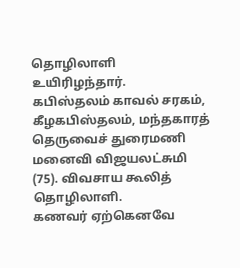தொழிலாளி உயிரிழந்தார்.
கபிஸ்தலம் காவல் சரகம், கீழகபிஸ்தலம், மந்தகாரத் தெருவைச் துரைமணி மனைவி விஜயலட்சுமி (75). விவசாய கூலித் தொழிலாளி.
கணவர் ஏற்கெனவே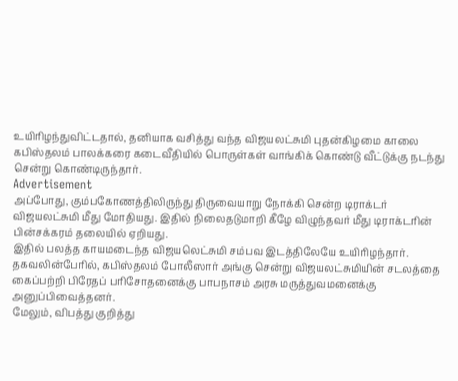உயிரிழந்துவிட்டதால், தனியாக வசித்து வந்த விஜயலட்சுமி புதன்கிழமை காலை கபிஸ்தலம் பாலக்கரை கடைவீதியில் பொருள்கள் வாங்கிக் கொண்டு வீட்டுக்கு நடந்து சென்று கொண்டிருந்தார்.
Advertisement
அப்போது, கும்பகோணத்திலிருந்து திருவையாறு நோக்கி சென்ற டிராக்டர் விஜயலட்சுமி மீது மோதியது. இதில் நிலைதடுமாறி கீழே விழுந்தவர் மீது டிராக்டரின் பின்சக்கரம் தலையில் ஏறியது.
இதில் பலத்த காயமடைந்த விஜயலெட்சுமி சம்பவ இடத்திலேயே உயிரிழந்தார்.
தகவலின்பேரில், கபிஸ்தலம் போலீஸார் அங்கு சென்று விஜயலட்சுமியின் சடலத்தை கைப்பற்றி பிரேதப் பரிசோதனைக்கு பாபநாசம் அரசு மருத்துவமனைக்கு அனுப்பிவைத்தனர்.
மேலும், விபத்து குறித்து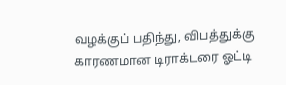வழக்குப் பதிந்து, விபத்துக்கு காரணமான டிராக்டரை ஓட்டி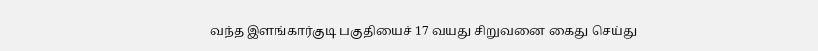வந்த இளங்கார்குடி பகுதியைச் 17 வயது சிறுவனை கைது செய்து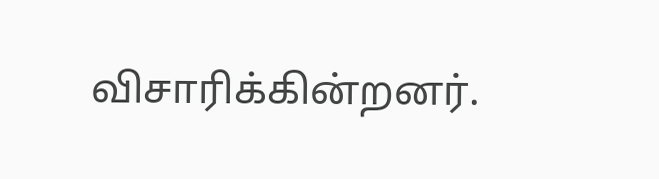விசாரிக்கின்றனர்.